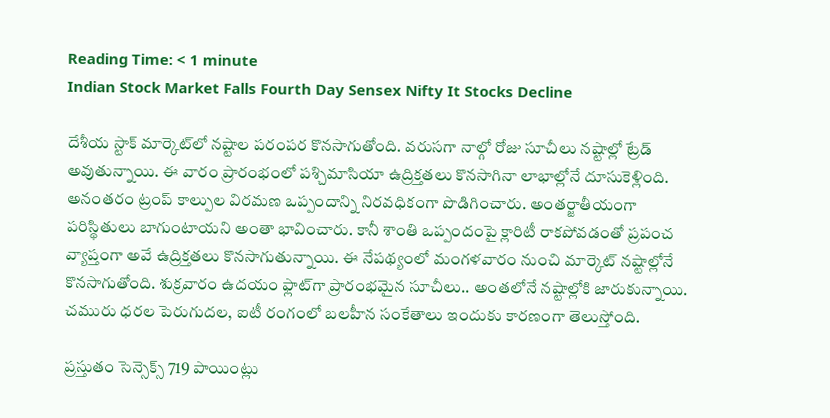Reading Time: < 1 minute
Indian Stock Market Falls Fourth Day Sensex Nifty It Stocks Decline

దేశీయ స్టాక్ మార్కెట్‌లో నష్టాల పరంపర కొనసాగుతోంది. వరుసగా నాల్గో రోజు సూచీలు నష్టాల్లో ట్రేడ్ అవుతున్నాయి. ఈ వారం ప్రారంభంలో పశ్చిమాసియా ఉద్రిక్తతలు కొనసాగినా లాభాల్లోనే దూసుకెళ్లింది. అనంతరం ట్రంప్ కాల్పుల విరమణ ఒప్పందాన్ని నిరవధికంగా పొడిగించారు. అంతర్జాతీయంగా పరిస్థితులు బాగుంటాయని అంతా భావించారు. కానీ శాంతి ఒప్పందంపై క్లారిటీ రాకపోవడంతో ప్రపంచ వ్యాప్తంగా అవే ఉద్రిక్తతలు కొనసాగుతున్నాయి. ఈ నేపథ్యంలో మంగళవారం నుంచి మార్కెట్ నష్టాల్లోనే కొనసాగుతోంది. శుక్రవారం ఉదయం ఫ్లాట్‌గా ప్రారంభమైన సూచీలు.. అంతలోనే నష్టాల్లోకి జారుకున్నాయి. చమురు ధరల పెరుగుదల, ఐటీ రంగంలో బలహీన సంకేతాలు ఇందుకు కారణంగా తెలుస్తోంది.

ప్రస్తుతం సెన్సెక్స్ 719 పాయింట్లు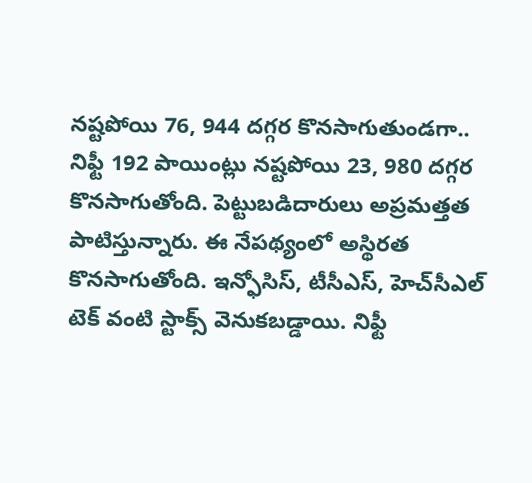నష్టపోయి 76, 944 దగ్గర కొనసాగుతుండగా.. నిఫ్టీ 192 పాయింట్లు నష్టపోయి 23, 980 దగ్గర కొనసాగుతోంది. పెట్టుబడిదారులు అప్రమత్తత పాటిస్తున్నారు. ఈ నేపథ్యంలో అస్థిరత కొనసాగుతోంది. ఇన్ఫోసిస్, టీసీఎస్, హెచ్‌సీఎల్ టెక్ వంటి స్టాక్స్ వెనుకబడ్డాయి. నిఫ్టీ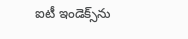ఐటీ ఇండెక్స్‌ను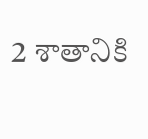2 శాతానికి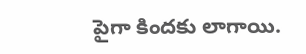పైగా కిందకు లాగాయి.